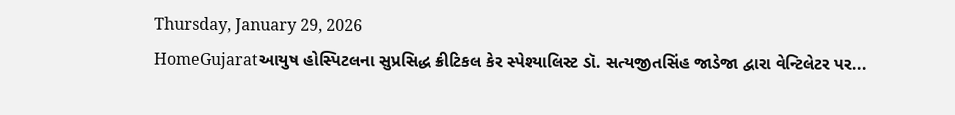Thursday, January 29, 2026
HomeGujaratઆયુષ હોસ્પિટલના સુપ્રસિદ્ધ ક્રીટિકલ કેર સ્પેશ્યાલિસ્ટ ડૉ. સત્યજીતસિંહ જાડેજા દ્વારા વેન્ટિલેટર પર...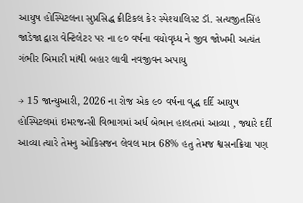આયુષ હોસ્પિટલના સુપ્રસિદ્ધ ક્રીટિકલ કેર સ્પેશ્યાલિસ્ટ ડૉ. સત્યજીતસિંહ જાડેજા દ્વારા વેન્ટિલેટર પર ના ૯૦ વર્ષના વયોવૃધ્ધ ને જીવ જોખમી અત્યંત ગંભીર બિમારી માંથી બહાર લાવી નવજીવન અપાયુ

→ 15 જાન્યુઆરી, 2026 ના રોજ એક ૯૦ વર્ષના વૃદ્ધ દર્દિ આયુષ હોસ્પિટલમાં ઇમરજન્સી વિભાગમાં અર્ધ બેભાન હાલતમાં આવ્યા , જ્યારે દર્દી આવ્યા ત્યારે તેમનુ ઓકિસજન લેવલ માત્ર 68% હતુ તેમજ શ્વસનક્રિયા પણ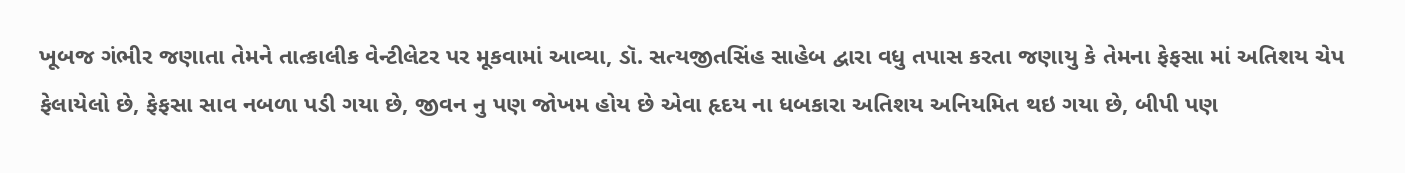ખૂબજ ગંભીર જણાતા તેમને તાત્કાલીક વેન્ટીલેટર પર મૂકવામાં આવ્યા, ડૉ. સત્યજીતસિંહ સાહેબ દ્વારા વધુ તપાસ કરતા જણાયુ કે તેમના ફેફસા માં અતિશય ચેપ ફેલાયેલો છે, ફેફસા સાવ નબળા પડી ગયા છે, જીવન નુ પણ જોખમ હોય છે એવા હૃદય ના ધબકારા અતિશય અનિયમિત થઇ ગયા છે, બીપી પણ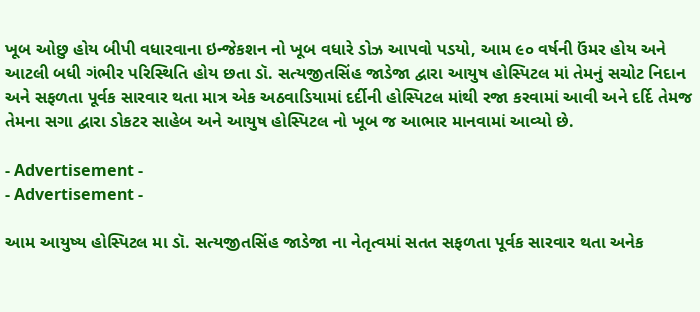ખૂબ ઓછુ હોય બીપી વધારવાના ઇન્જેકશન નો ખૂબ વધારે ડોઝ આપવો પડયો, આમ ૯૦ વર્ષની ઉંમર હોય અને આટલી બધી ગંભીર પરિસ્થિતિ હોય છતા ડૉ. સત્યજીતસિંહ જાડેજા દ્વારા આયુષ હોસ્પિટલ માં તેમનું સચોટ નિદાન અને સફળતા પૂર્વક સારવાર થતા માત્ર એક અઠવાડિયામાં દર્દીની હોસ્પિટલ માંથી રજા કરવામાં આવી અને દર્દિ તેમજ તેમના સગા દ્વારા ડોકટર સાહેબ અને આયુષ હોસ્પિટલ નો ખૂબ જ આભાર માનવામાં આવ્યો છે.

- Advertisement -
- Advertisement -

આમ આયુષ્ય હોસ્પિટલ મા ડૉ. સત્યજીતસિંહ જાડેજા ના નેતૃત્વમાં સતત સફળતા પૂર્વક સારવાર થતા અનેક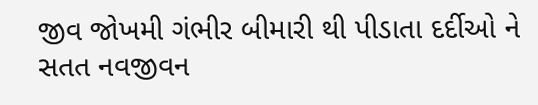જીવ જોખમી ગંભીર બીમારી થી પીડાતા દર્દીઓ ને સતત નવજીવન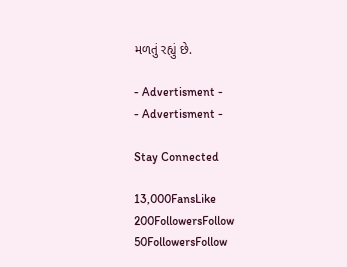મળતું રહ્યું છે.

- Advertisment -
- Advertisment -

Stay Connected

13,000FansLike
200FollowersFollow
50FollowersFollow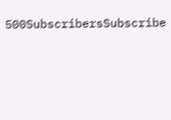500SubscribersSubscribe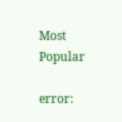Most Popular

error: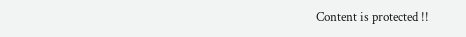Content is protected !!